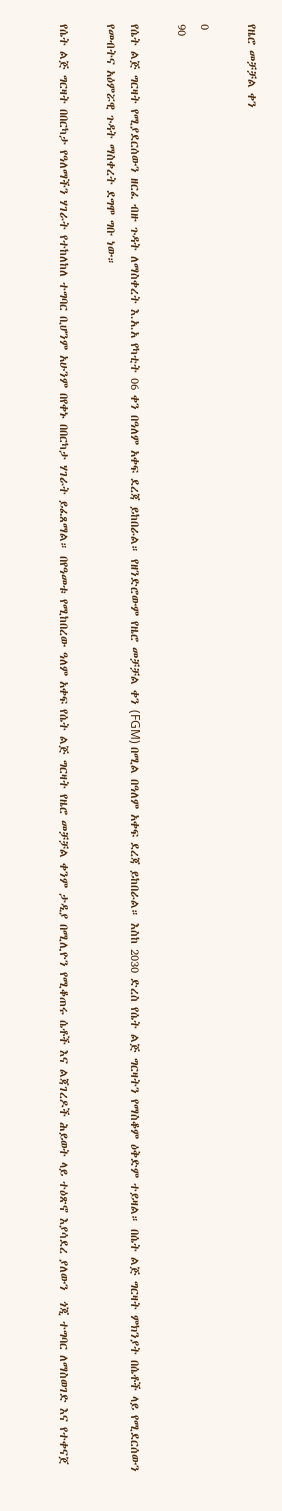የዜሮ መቻቻል ቀን

0
90

የሴት ልጅ ግርዛት የሚያደርሰውን ዘርፈ ብዙ ጉዳት ለማስቀረት እ.አ.አ የካቲት 06 ቀን በዓለም አቀፍ ደረጃ ይከበራል። የዘንድሮውም የዜሮ መቻቻል ቀን (FGM) በሚል በዓለም አቀፍ ደረጃ ይከበራል። እስከ 2030 ድረስ የሴት ልጅ ግርዛትን የማስቆም ዕቅድም ተይዛል። በሴት ልጅ ግርዛት ምክንያት በሴቶች ላይ የሚደርሰውን የመብትና አዕምሯዊ ጉዳት ማስቀረት ደግሞ ግቡ ነው።

የሴት ልጅ ግርዛት በበርካታ የዓለማችን ሃገራት የተከለከለ ተግባር ቢሆንም አሁንም በየቀኑ በበርካታ ሃገራት ይፈጸማል። በየዓመቱ የሚከበረው ዓለም አቀፍ የሴት ልጅ ግርዛት የዜሮ መቻቻል ቀንም ታዲያ በሚሊዮን የሚቆጠሩ ሴቶች እና ልጃገረዶች ሕይወት ላይ ተዕጽኖ እያሳደረ ያለውን  ጎጂ ተግባር ለማስወገድ እና የተቀናጀ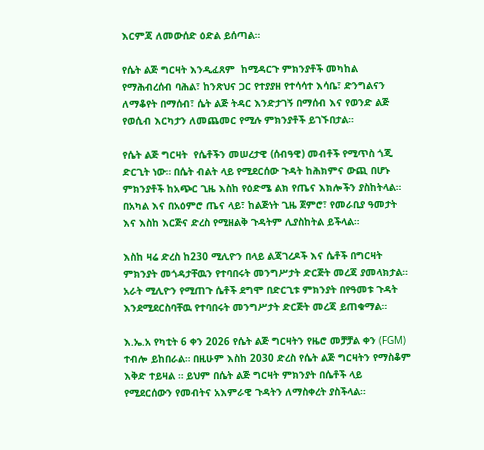እርምጃ ለመውሰድ ዕድል ይሰጣል።

የሴት ልጅ ግርዛት እንዲፈጸም  ከሚዳርጉ ምክንያቶች መካከል የማሕብረሰብ ባሕል፣ ከንጽህና ጋር የተያያዘ የተሳሳተ እሳቤ፣ ድንግልናን ለማቆየት በማሰብ፣ ሴት ልጅ ትዳር እንድታገኝ በማሰብ እና የወንድ ልጅ የወሲብ እርካታን ለመጨመር የሚሉ ምክንያቶች ይገኙበታል።

የሴት ልጅ ግርዛት  የሴቶችን መሠረታዊ (ሰብዓዊ) መብቶች የሚጥስ ጎጂ ድርጊት ነው። በሴት ብልት ላይ የሚደርሰው ጉዳት ከሕክምና ውጪ በሆኑ ምክንያቶች ከአጭር ጊዜ እስከ የዕድሜ ልክ የጤና እክሎችን ያስከትላል። በአካል እና በአዕምሮ ጤና ላይ፣ ከልጅነት ጊዜ ጀምሮ፣ የመራቢያ ዓመታት እና እስከ እርጅና ድረስ የሚዘልቅ ጉዳትም ሊያስከትል ይችላል።

እስከ ዛሬ ድረስ ከ230 ሚሊዮን በላይ ልጃገረዶች እና ሴቶች በግርዛት ምክንያት መጎዳታቸዉን የተባበሩት መንግሥታት ድርጅት መረጃ ያመላክታል። አራት ሚሊዮን የሚጠጉ ሴቶች ደግሞ በድርጊቱ ምክንያት በየዓመቱ ጉዳት እንደሚደርስባቸዉ የተባበሩት መንግሥታት ድርጅት መረጃ ይጠቁማል።

እ.ኤ.አ የካቲት 6 ቀን 2026 የሴት ልጅ ግርዛትን የዜሮ መቻቻል ቀን (FGM) ተብሎ ይከበራል። በዚሁም እስከ 2030 ድረስ የሴት ልጅ ግርዛትን የማስቆም እቅድ ተይዛል ። ይህም በሴት ልጅ ግርዛት ምክንያት በሴቶች ላይ የሚደርሰውን የመብትና አእምራዊ ጉዳትን ለማስቀረት ያስችላል።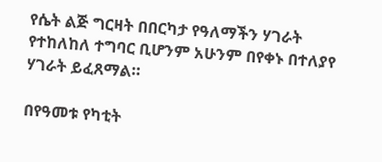የሴት ልጅ ግርዛት በበርካታ የዓለማችን ሃገራት የተከለከለ ተግባር ቢሆንም አሁንም በየቀኑ በተለያየ ሃገራት ይፈጸማል።

በየዓመቱ የካቲት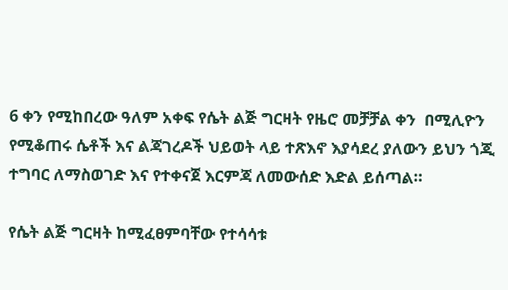6 ቀን የሚከበረው ዓለም አቀፍ የሴት ልጅ ግርዛት የዜሮ መቻቻል ቀን  በሚሊዮን የሚቆጠሩ ሴቶች እና ልጃገረዶች ህይወት ላይ ተጽእኖ እያሳደረ ያለውን ይህን ጎጂ ተግባር ለማስወገድ እና የተቀናጀ እርምጃ ለመውሰድ እድል ይሰጣል።

የሴት ልጅ ግርዛት ከሚፈፀምባቸው የተሳሳቱ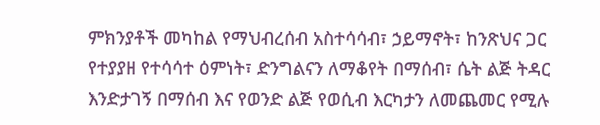ምክንያቶች መካከል የማህብረሰብ አስተሳሳብ፣ ኃይማኖት፣ ከንጽህና ጋር የተያያዘ የተሳሳተ ዕምነት፣ ድንግልናን ለማቆየት በማሰብ፣ ሴት ልጅ ትዳር እንድታገኝ በማሰብ እና የወንድ ልጅ የወሲብ እርካታን ለመጨመር የሚሉ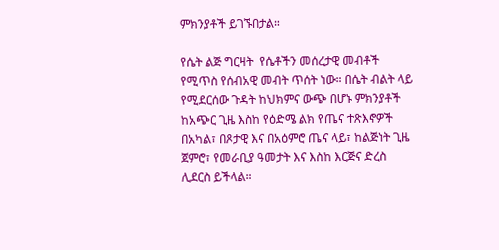ምክንያቶች ይገኙበታል።

የሴት ልጅ ግርዛት  የሴቶችን መሰረታዊ መብቶች የሚጥስ የሰብአዊ መብት ጥሰት ነው። በሴት ብልት ላይ የሚደርሰው ጉዳት ከህክምና ውጭ በሆኑ ምክንያቶች ከአጭር ጊዜ እስከ የዕድሜ ልክ የጤና ተጽእኖዎች በአካል፣ በጾታዊ እና በአዕምሮ ጤና ላይ፣ ከልጅነት ጊዜ ጀምሮ፣ የመራቢያ ዓመታት እና እስከ እርጅና ድረስ ሊደርስ ይችላል።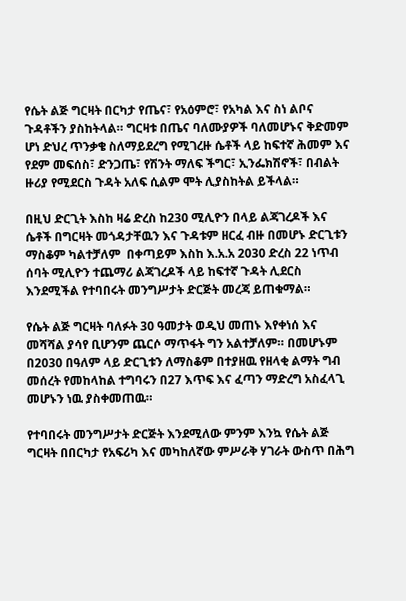የሴት ልጅ ግርዛት በርካታ የጤና፣ የአዕምሮ፣ የአካል እና ስነ ልቦና ጉዳቶችን ያስከትላል። ግርዛቱ በጤና ባለሙያዎች ባለመሆኑና ቅድመም ሆነ ድህረ ጥንቃቄ ስለማይደረግ የሚገረዙ ሴቶች ላይ ከፍተኛ ሕመም እና የደም መፍሰስ፣ ድንጋጤ፣ የሽንት ማለፍ ችግር፣ ኢንፌክሽኖች፣ በብልት ዙሪያ የሚደርስ ጉዳት አለፍ ሲልም ሞት ሊያስከትል ይችላል።

በዚህ ድርጊት እስከ ዛሬ ድረስ ከ230 ሚሊዮን በላይ ልጃገረዶች እና ሴቶች በግርዛት መጎዳታቸዉን እና ጉዳቱም ዘርፈ ብዙ በመሆኑ ድርጊቱን ማስቆም ካልተቻለም  በቀጣይም እስከ እ.አ.አ 2030 ድረስ 22 ነጥብ ሰባት ሚሊዮን ተጨማሪ ልጃገረዶች ላይ ከፍተኛ ጉዳት ሊደርስ እንደሚችል የተባበሩት መንግሥታት ድርጅት መረጃ ይጠቁማል።

የሴት ልጅ ግርዛት ባለፉት 30 ዓመታት ወዲህ መጠኑ እየቀነሰ እና መሻሻል ያሳየ ቢሆንም ጨርሶ ማጥፋት ግን አልተቻለም። በመሆኑም በ2030 በዓለም ላይ ድርጊቱን ለማስቆም በተያዘዉ የዘላቂ ልማት ግብ መሰረት የመከላከል ተግባሩን በ27 እጥፍ እና ፈጣን ማድረግ አስፈላጊ  መሆኑን ነዉ ያስቀመጠዉ።

የተባበሩት መንግሥታት ድርጅት እንደሚለው ምንም እንኳ የሴት ልጅ ግርዛት በበርካታ የአፍሪካ እና መካከለኛው ምሥራቅ ሃገራት ውስጥ በሕግ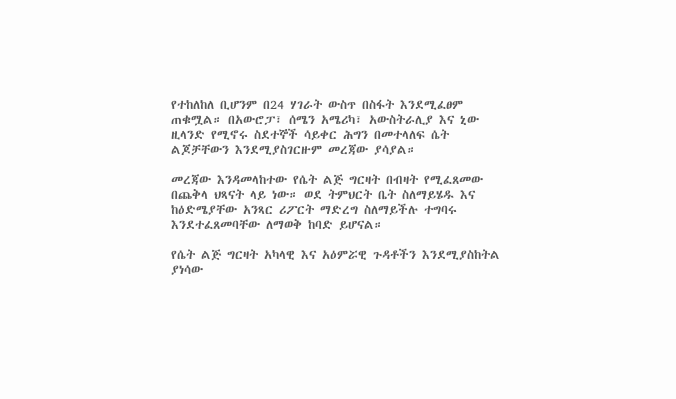የተከለከለ ቢሆንም በ24 ሃገራት ውስጥ በስፋት እንደሚፈፀም ጠቁሟል። በአውሮፓ፣ ሰሜን አሜሪካ፣ አውስትራሊያ እና ኒው ዚላንድ የሚኖሩ ስደተኞች ሳይቀር ሕግን በመተላለፍ ሴት ልጆቻቸውን እንደሚያስገርዙም መረጃው ያሳያል።

መረጃው እንዳመላከተው የሴት ልጅ ግርዛት በብዛት የሚፈጸመው በጨቅላ ህጻናት ላይ ነው። ወደ ትምህርት ቤት ስለማይሄዱ እና ከዕድሜያቸው አንጻር ሪፖርት ማድረግ ስለማይችሉ ተግባሩ እንደተፈጸመባቸው ለማወቅ ከባድ ይሆናል።

የሴት ልጅ ግርዛት አካላዊ እና አዕምሯዊ ጉዳቶችን እንደሚያስከትል ያነሳው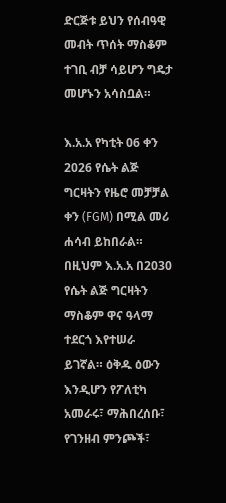ድርጅቱ ይህን የሰብዓዊ መብት ጥሰት ማስቆም ተገቢ ብቻ ሳይሆን ግዴታ መሆኑን አሳስቧል።

እ.አ.አ የካቲት 06 ቀን 2026 የሴት ልጅ ግርዛትን የዜሮ መቻቻል ቀን (FGM) በሚል መሪ ሐሳብ ይከበራል። በዚህም እ.አ.አ በ2030 የሴት ልጅ ግርዛትን ማስቆም ዋና ዓላማ ተደርጎ እየተሠራ ይገኛል። ዕቅዱ ዕውን እንዲሆን የፖለቲካ አመራሩ፣ ማሕበረሰቡ፣ የገንዘብ ምንጮች፣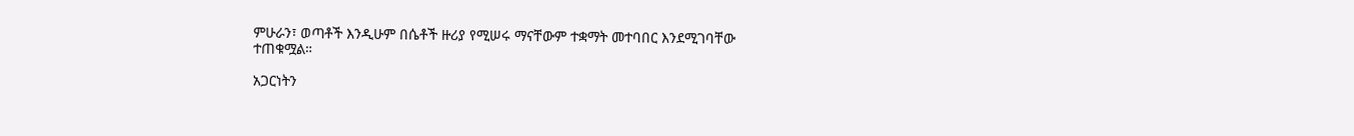ምሁራን፣ ወጣቶች እንዲሁም በሴቶች ዙሪያ የሚሠሩ ማናቸውም ተቋማት መተባበር እንደሚገባቸው ተጠቁሟል።

አጋርነትን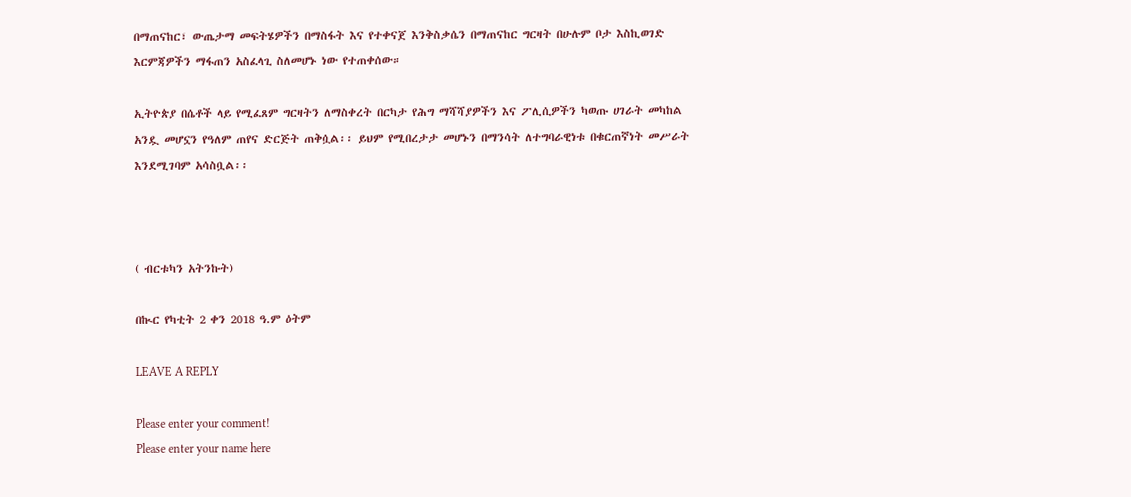በማጠናከር፣ ውጤታማ መፍትሄዎችን በማስፋት እና የተቀናጀ እንቅስቃሴን በማጠናከር ግርዛት በሁሉም ቦታ እስኪወገድ እርምጃዎችን ማፋጠን አስፈላጊ ስለመሆኑ ነው የተጠቀሰው።

ኢትዮጵያ በሴቶች ላይ የሚፈጸም ግርዛትን ለማስቀረት በርካታ የሕግ ማሻሻያዎችን እና ፖሊሲዎችን ካወጡ ሀገራት መካከል አንዷ መሆኗን የዓለም ጠየና ድርጅት ጠቅሷል፡፡ ይህም የሚበረታታ መሆኑን በማንሳት ለተግባራዊነቱ በቁርጠኛነት መሥራት እንደሚገባም አሳስቧል፡፡



( ብርቱካን አትንኩት)

በኲር የካቲት 2 ቀን 2018 ዓ.ም ዕትም

LEAVE A REPLY

Please enter your comment!
Please enter your name here